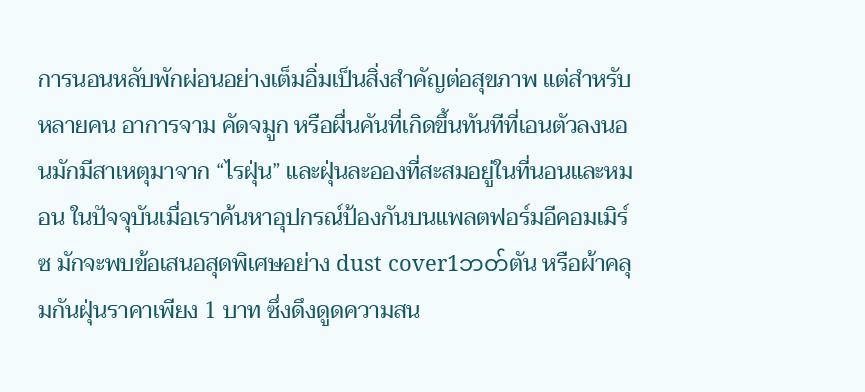การนอนหลับพักผ่อนอย่างเต็มอิ่มเป็นสิ่งสำคัญต่อสุขภาพ แต่สำหรับหลายคน อาการจาม คัดจมูก หรือผื่นคันที่เกิดขึ้นทันทีที่เอนตัวลงนอนมักมีสาเหตุมาจาก “ไรฝุ่น” และฝุ่นละอองที่สะสมอยู่ในที่นอนและหมอน ในปัจจุบันเมื่อเราค้นหาอุปกรณ์ป้องกันบนแพลตฟอร์มอีคอมเมิร์ซ มักจะพบข้อเสนอสุดพิเศษอย่าง dust cover1ဘတ်ตัน หรือผ้าคลุมกันฝุ่นราคาเพียง 1 บาท ซึ่งดึงดูดความสน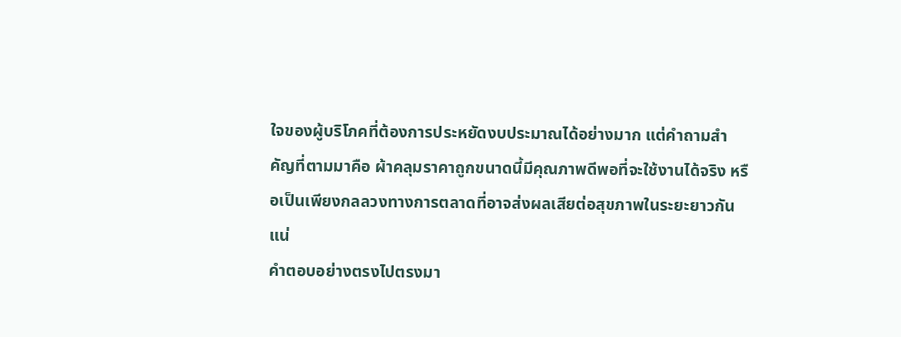ใจของผู้บริโภคที่ต้องการประหยัดงบประมาณได้อย่างมาก แต่คำถามสำคัญที่ตามมาคือ ผ้าคลุมราคาถูกขนาดนี้มีคุณภาพดีพอที่จะใช้งานได้จริง หรือเป็นเพียงกลลวงทางการตลาดที่อาจส่งผลเสียต่อสุขภาพในระยะยาวกันแน่
คำตอบอย่างตรงไปตรงมา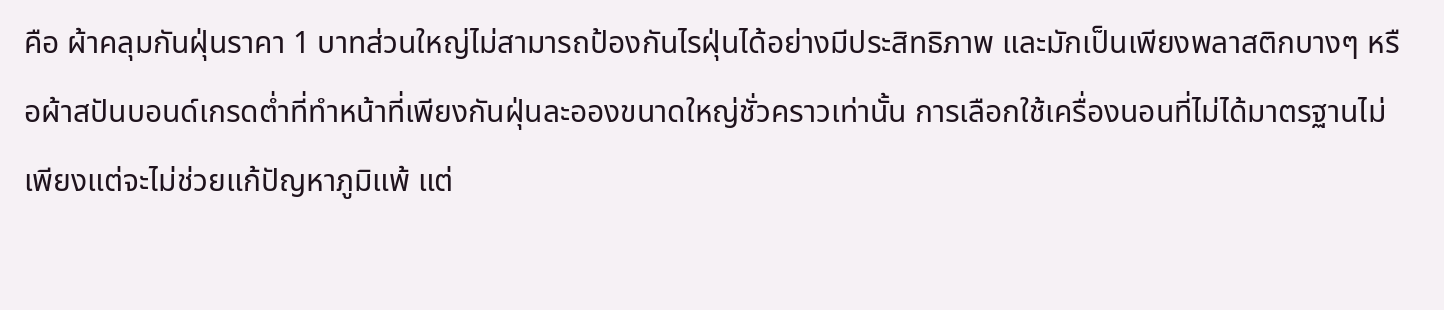คือ ผ้าคลุมกันฝุ่นราคา 1 บาทส่วนใหญ่ไม่สามารถป้องกันไรฝุ่นได้อย่างมีประสิทธิภาพ และมักเป็นเพียงพลาสติกบางๆ หรือผ้าสปันบอนด์เกรดต่ำที่ทำหน้าที่เพียงกันฝุ่นละอองขนาดใหญ่ชั่วคราวเท่านั้น การเลือกใช้เครื่องนอนที่ไม่ได้มาตรฐานไม่เพียงแต่จะไม่ช่วยแก้ปัญหาภูมิแพ้ แต่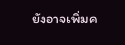ยังอาจเพิ่มค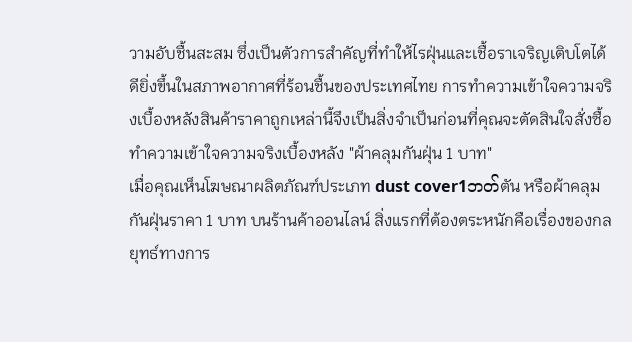วามอับชื้นสะสม ซึ่งเป็นตัวการสำคัญที่ทำให้ไรฝุ่นและเชื้อราเจริญเติบโตได้ดียิ่งขึ้นในสภาพอากาศที่ร้อนชื้นของประเทศไทย การทำความเข้าใจความจริงเบื้องหลังสินค้าราคาถูกเหล่านี้จึงเป็นสิ่งจำเป็นก่อนที่คุณจะตัดสินใจสั่งซื้อ
ทำความเข้าใจความจริงเบื้องหลัง "ผ้าคลุมกันฝุ่น 1 บาท"
เมื่อคุณเห็นโฆษณาผลิตภัณฑ์ประเภท dust cover1ဘတ်ตัน หรือผ้าคลุมกันฝุ่นราคา 1 บาท บนร้านค้าออนไลน์ สิ่งแรกที่ต้องตระหนักคือเรื่องของกลยุทธ์ทางการ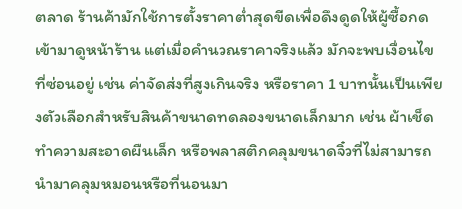ตลาด ร้านค้ามักใช้การตั้งราคาต่ำสุดขีดเพื่อดึงดูดให้ผู้ซื้อกดเข้ามาดูหน้าร้าน แต่เมื่อคำนวณราคาจริงแล้ว มักจะพบเงื่อนไขที่ซ่อนอยู่ เช่น ค่าจัดส่งที่สูงเกินจริง หรือราคา 1 บาทนั้นเป็นเพียงตัวเลือกสำหรับสินค้าขนาดทดลองขนาดเล็กมาก เช่น ผ้าเช็ดทำความสะอาดผืนเล็ก หรือพลาสติกคลุมขนาดจิ๋วที่ไม่สามารถนำมาคลุมหมอนหรือที่นอนมา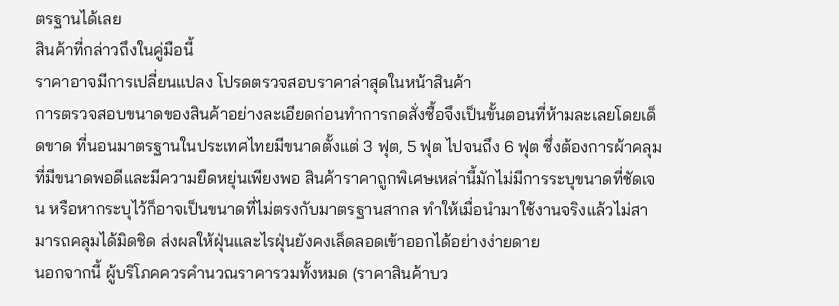ตรฐานได้เลย
สินค้าที่กล่าวถึงในคู่มือนี้
ราคาอาจมีการเปลี่ยนแปลง โปรดตรวจสอบราคาล่าสุดในหน้าสินค้า
การตรวจสอบขนาดของสินค้าอย่างละเอียดก่อนทำการกดสั่งซื้อจึงเป็นขั้นตอนที่ห้ามละเลยโดยเด็ดขาด ที่นอนมาตรฐานในประเทศไทยมีขนาดตั้งแต่ 3 ฟุต, 5 ฟุต ไปจนถึง 6 ฟุต ซึ่งต้องการผ้าคลุมที่มีขนาดพอดีและมีความยืดหยุ่นเพียงพอ สินค้าราคาถูกพิเศษเหล่านี้มักไม่มีการระบุขนาดที่ชัดเจน หรือหากระบุไว้ก็อาจเป็นขนาดที่ไม่ตรงกับมาตรฐานสากล ทำให้เมื่อนำมาใช้งานจริงแล้วไม่สามารถคลุมได้มิดชิด ส่งผลให้ฝุ่นและไรฝุ่นยังคงเล็ดลอดเข้าออกได้อย่างง่ายดาย
นอกจากนี้ ผู้บริโภคควรคำนวณราคารวมทั้งหมด (ราคาสินค้าบว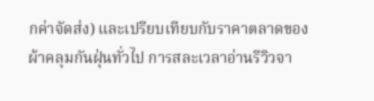กค่าจัดส่ง) และเปรียบเทียบกับราคาตลาดของผ้าคลุมกันฝุ่นทั่วไป การสละเวลาอ่านรีวิวจา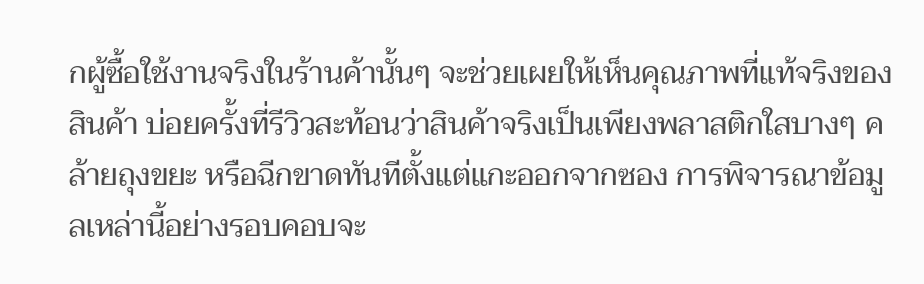กผู้ซื้อใช้งานจริงในร้านค้านั้นๆ จะช่วยเผยให้เห็นคุณภาพที่แท้จริงของสินค้า บ่อยครั้งที่รีวิวสะท้อนว่าสินค้าจริงเป็นเพียงพลาสติกใสบางๆ คล้ายถุงขยะ หรือฉีกขาดทันทีตั้งแต่แกะออกจากซอง การพิจารณาข้อมูลเหล่านี้อย่างรอบคอบจะ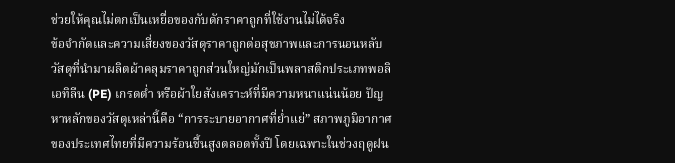ช่วยให้คุณไม่ตกเป็นเหยื่อของกับดักราคาถูกที่ใช้งานไม่ได้จริง
ข้อจำกัดและความเสี่ยงของวัสดุราคาถูกต่อสุขภาพและการนอนหลับ
วัสดุที่นำมาผลิตผ้าคลุมราคาถูกส่วนใหญ่มักเป็นพลาสติกประเภทพอลิเอทิลีน (PE) เกรดต่ำ หรือผ้าใยสังเคราะห์ที่มีความหนาแน่นน้อย ปัญหาหลักของวัสดุเหล่านี้คือ “การระบายอากาศที่ย่ำแย่” สภาพภูมิอากาศของประเทศไทยที่มีความร้อนชื้นสูงตลอดทั้งปี โดยเฉพาะในช่วงฤดูฝน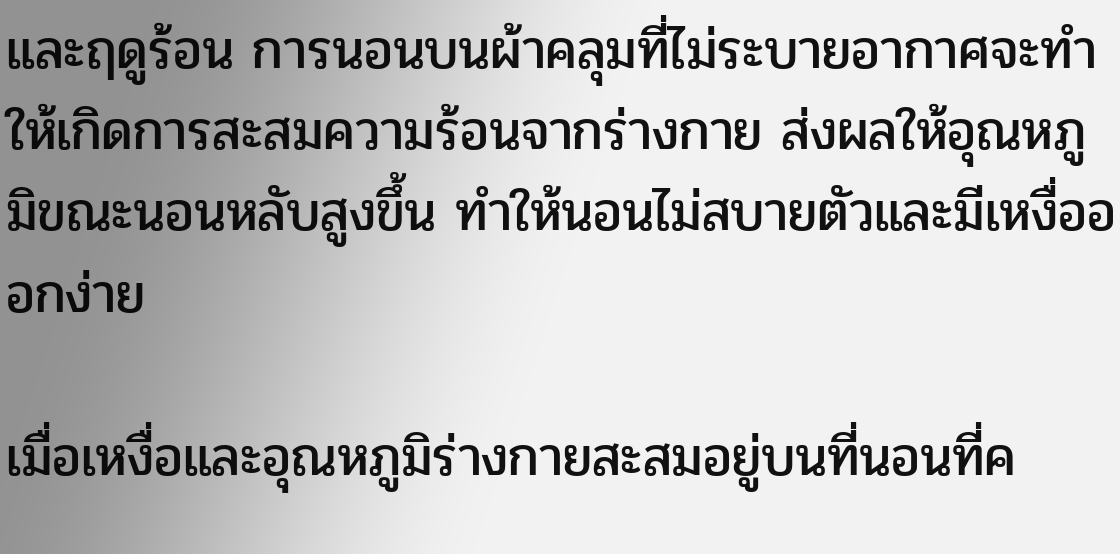และฤดูร้อน การนอนบนผ้าคลุมที่ไม่ระบายอากาศจะทำให้เกิดการสะสมความร้อนจากร่างกาย ส่งผลให้อุณหภูมิขณะนอนหลับสูงขึ้น ทำให้นอนไม่สบายตัวและมีเหงื่อออกง่าย

เมื่อเหงื่อและอุณหภูมิร่างกายสะสมอยู่บนที่นอนที่ค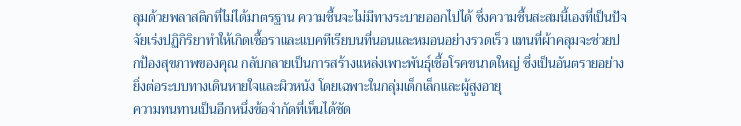ลุมด้วยพลาสติกที่ไม่ได้มาตรฐาน ความชื้นจะไม่มีทางระบายออกไปได้ ซึ่งความชื้นสะสมนี้เองที่เป็นปัจจัยเร่งปฏิกิริยาทำให้เกิดเชื้อราและแบคทีเรียบนที่นอนและหมอนอย่างรวดเร็ว แทนที่ผ้าคลุมจะช่วยปกป้องสุขภาพของคุณ กลับกลายเป็นการสร้างแหล่งเพาะพันธุ์เชื้อโรคขนาดใหญ่ ซึ่งเป็นอันตรายอย่างยิ่งต่อระบบทางเดินหายใจและผิวหนัง โดยเฉพาะในกลุ่มเด็กเล็กและผู้สูงอายุ
ความทนทานเป็นอีกหนึ่งข้อจำกัดที่เห็นได้ชัด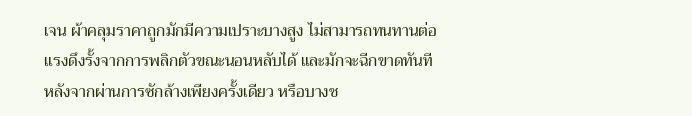เจน ผ้าคลุมราคาถูกมักมีความเปราะบางสูง ไม่สามารถทนทานต่อแรงดึงรั้งจากการพลิกตัวขณะนอนหลับได้ และมักจะฉีกขาดทันทีหลังจากผ่านการซักล้างเพียงครั้งเดียว หรือบางช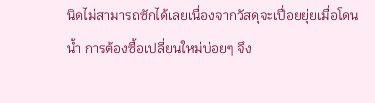นิดไม่สามารถซักได้เลยเนื่องจากวัสดุจะเปื่อยยุ่ยเมื่อโดนน้ำ การต้องซื้อเปลี่ยนใหม่บ่อยๆ จึง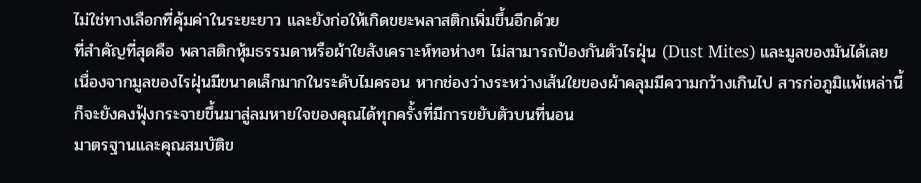ไม่ใช่ทางเลือกที่คุ้มค่าในระยะยาว และยังก่อให้เกิดขยะพลาสติกเพิ่มขึ้นอีกด้วย
ที่สำคัญที่สุดคือ พลาสติกหุ้มธรรมดาหรือผ้าใยสังเคราะห์ทอห่างๆ ไม่สามารถป้องกันตัวไรฝุ่น (Dust Mites) และมูลของมันได้เลย เนื่องจากมูลของไรฝุ่นมีขนาดเล็กมากในระดับไมครอน หากช่องว่างระหว่างเส้นใยของผ้าคลุมมีความกว้างเกินไป สารก่อภูมิแพ้เหล่านี้ก็จะยังคงฟุ้งกระจายขึ้นมาสู่ลมหายใจของคุณได้ทุกครั้งที่มีการขยับตัวบนที่นอน
มาตรฐานและคุณสมบัติข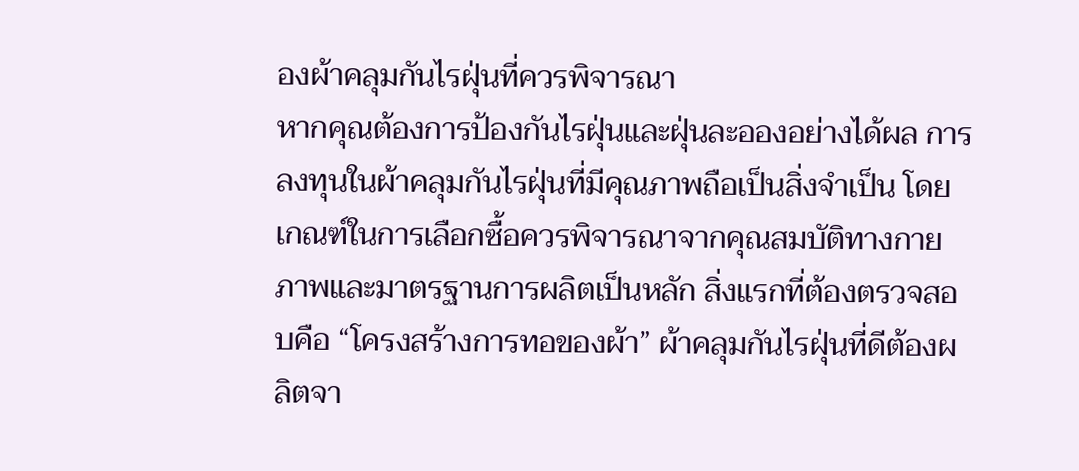องผ้าคลุมกันไรฝุ่นที่ควรพิจารณา
หากคุณต้องการป้องกันไรฝุ่นและฝุ่นละอองอย่างได้ผล การลงทุนในผ้าคลุมกันไรฝุ่นที่มีคุณภาพถือเป็นสิ่งจำเป็น โดยเกณฑ์ในการเลือกซื้อควรพิจารณาจากคุณสมบัติทางกายภาพและมาตรฐานการผลิตเป็นหลัก สิ่งแรกที่ต้องตรวจสอบคือ “โครงสร้างการทอของผ้า” ผ้าคลุมกันไรฝุ่นที่ดีต้องผลิตจา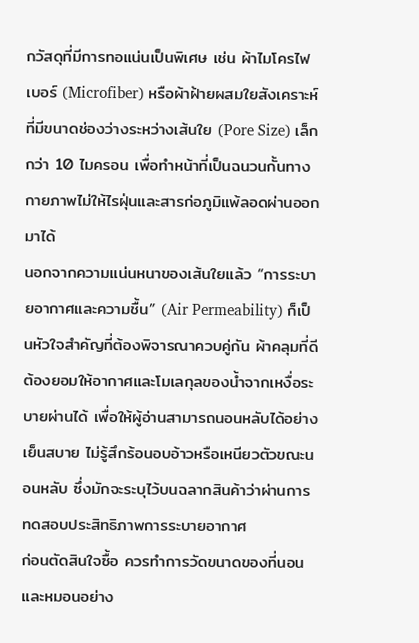กวัสดุที่มีการทอแน่นเป็นพิเศษ เช่น ผ้าไมโครไฟเบอร์ (Microfiber) หรือผ้าฝ้ายผสมใยสังเคราะห์ที่มีขนาดช่องว่างระหว่างเส้นใย (Pore Size) เล็กกว่า 10 ไมครอน เพื่อทำหน้าที่เป็นฉนวนกั้นทางกายภาพไม่ให้ไรฝุ่นและสารก่อภูมิแพ้ลอดผ่านออกมาได้
นอกจากความแน่นหนาของเส้นใยแล้ว “การระบายอากาศและความชื้น” (Air Permeability) ก็เป็นหัวใจสำคัญที่ต้องพิจารณาควบคู่กัน ผ้าคลุมที่ดีต้องยอมให้อากาศและโมเลกุลของน้ำจากเหงื่อระบายผ่านได้ เพื่อให้ผู้อ่านสามารถนอนหลับได้อย่างเย็นสบาย ไม่รู้สึกร้อนอบอ้าวหรือเหนียวตัวขณะนอนหลับ ซึ่งมักจะระบุไว้บนฉลากสินค้าว่าผ่านการทดสอบประสิทธิภาพการระบายอากาศ
ก่อนตัดสินใจซื้อ ควรทำการวัดขนาดของที่นอนและหมอนอย่าง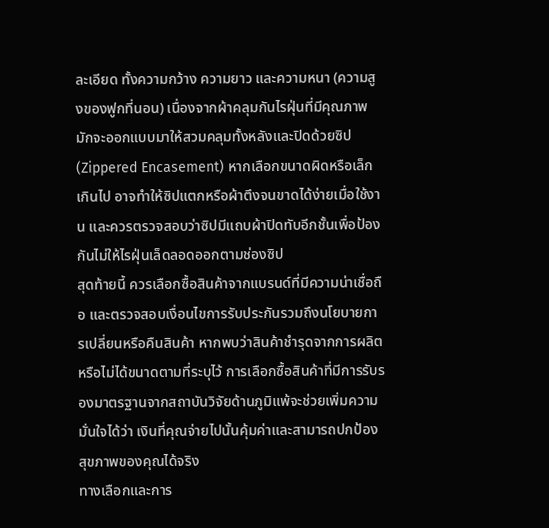ละเอียด ทั้งความกว้าง ความยาว และความหนา (ความสูงของฟูกที่นอน) เนื่องจากผ้าคลุมกันไรฝุ่นที่มีคุณภาพมักจะออกแบบมาให้สวมคลุมทั้งหลังและปิดด้วยซิป (Zippered Encasement) หากเลือกขนาดผิดหรือเล็กเกินไป อาจทำให้ซิปแตกหรือผ้าตึงจนขาดได้ง่ายเมื่อใช้งาน และควรตรวจสอบว่าซิปมีแถบผ้าปิดทับอีกชั้นเพื่อป้องกันไม่ให้ไรฝุ่นเล็ดลอดออกตามช่องซิป
สุดท้ายนี้ ควรเลือกซื้อสินค้าจากแบรนด์ที่มีความน่าเชื่อถือ และตรวจสอบเงื่อนไขการรับประกันรวมถึงนโยบายการเปลี่ยนหรือคืนสินค้า หากพบว่าสินค้าชำรุดจากการผลิตหรือไม่ได้ขนาดตามที่ระบุไว้ การเลือกซื้อสินค้าที่มีการรับรองมาตรฐานจากสถาบันวิจัยด้านภูมิแพ้จะช่วยเพิ่มความมั่นใจได้ว่า เงินที่คุณจ่ายไปนั้นคุ้มค่าและสามารถปกป้องสุขภาพของคุณได้จริง
ทางเลือกและการ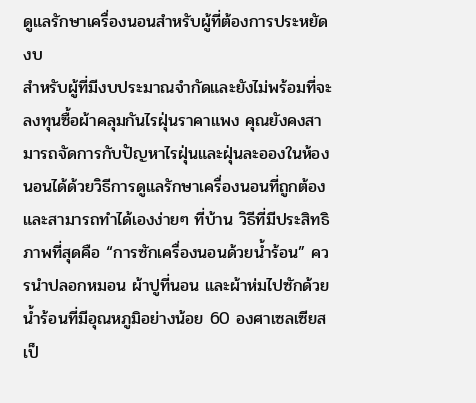ดูแลรักษาเครื่องนอนสำหรับผู้ที่ต้องการประหยัดงบ
สำหรับผู้ที่มีงบประมาณจำกัดและยังไม่พร้อมที่จะลงทุนซื้อผ้าคลุมกันไรฝุ่นราคาแพง คุณยังคงสามารถจัดการกับปัญหาไรฝุ่นและฝุ่นละอองในห้องนอนได้ด้วยวิธีการดูแลรักษาเครื่องนอนที่ถูกต้องและสามารถทำได้เองง่ายๆ ที่บ้าน วิธีที่มีประสิทธิภาพที่สุดคือ “การซักเครื่องนอนด้วยน้ำร้อน” ควรนำปลอกหมอน ผ้าปูที่นอน และผ้าห่มไปซักด้วยน้ำร้อนที่มีอุณหภูมิอย่างน้อย 60 องศาเซลเซียส เป็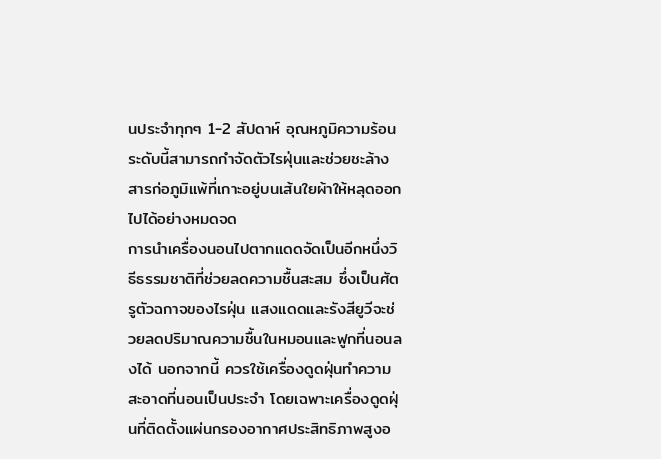นประจำทุกๆ 1-2 สัปดาห์ อุณหภูมิความร้อนระดับนี้สามารถกำจัดตัวไรฝุ่นและช่วยชะล้างสารก่อภูมิแพ้ที่เกาะอยู่บนเส้นใยผ้าให้หลุดออกไปได้อย่างหมดจด
การนำเครื่องนอนไปตากแดดจัดเป็นอีกหนึ่งวิธีธรรมชาติที่ช่วยลดความชื้นสะสม ซึ่งเป็นศัตรูตัวฉกาจของไรฝุ่น แสงแดดและรังสียูวีจะช่วยลดปริมาณความชื้นในหมอนและฟูกที่นอนลงได้ นอกจากนี้ ควรใช้เครื่องดูดฝุ่นทำความสะอาดที่นอนเป็นประจำ โดยเฉพาะเครื่องดูดฝุ่นที่ติดตั้งแผ่นกรองอากาศประสิทธิภาพสูงอ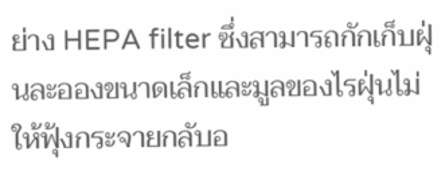ย่าง HEPA filter ซึ่งสามารถกักเก็บฝุ่นละอองขนาดเล็กและมูลของไรฝุ่นไม่ให้ฟุ้งกระจายกลับอ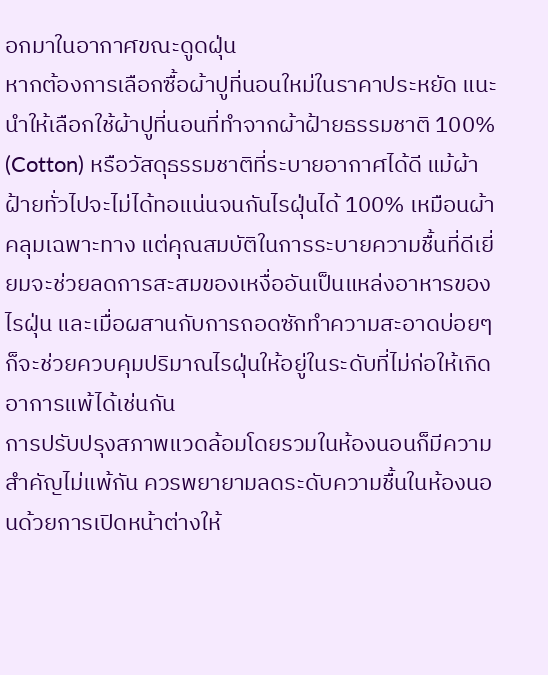อกมาในอากาศขณะดูดฝุ่น
หากต้องการเลือกซื้อผ้าปูที่นอนใหม่ในราคาประหยัด แนะนำให้เลือกใช้ผ้าปูที่นอนที่ทำจากผ้าฝ้ายธรรมชาติ 100% (Cotton) หรือวัสดุธรรมชาติที่ระบายอากาศได้ดี แม้ผ้าฝ้ายทั่วไปจะไม่ได้ทอแน่นจนกันไรฝุ่นได้ 100% เหมือนผ้าคลุมเฉพาะทาง แต่คุณสมบัติในการระบายความชื้นที่ดีเยี่ยมจะช่วยลดการสะสมของเหงื่ออันเป็นแหล่งอาหารของไรฝุ่น และเมื่อผสานกับการถอดซักทำความสะอาดบ่อยๆ ก็จะช่วยควบคุมปริมาณไรฝุ่นให้อยู่ในระดับที่ไม่ก่อให้เกิดอาการแพ้ได้เช่นกัน
การปรับปรุงสภาพแวดล้อมโดยรวมในห้องนอนก็มีความสำคัญไม่แพ้กัน ควรพยายามลดระดับความชื้นในห้องนอนด้วยการเปิดหน้าต่างให้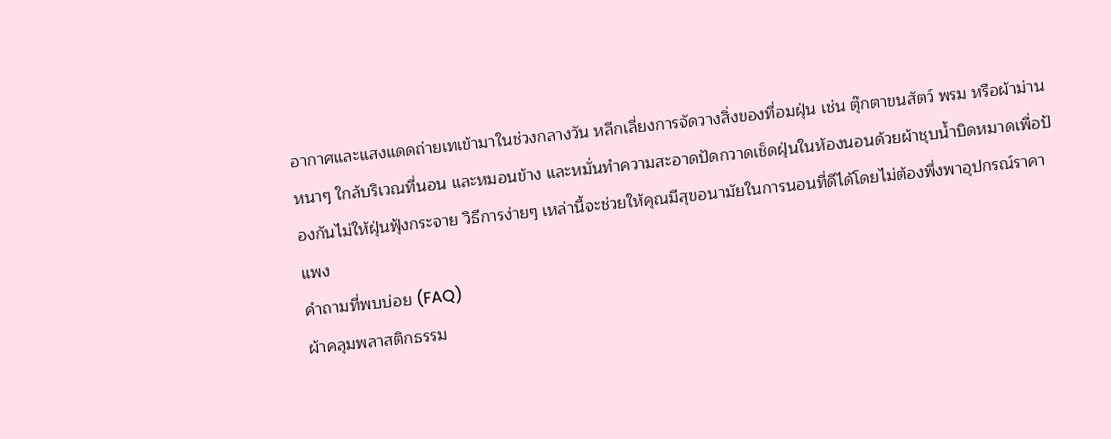อากาศและแสงแดดถ่ายเทเข้ามาในช่วงกลางวัน หลีกเลี่ยงการจัดวางสิ่งของที่อมฝุ่น เช่น ตุ๊กตาขนสัตว์ พรม หรือผ้าม่านหนาๆ ใกล้บริเวณที่นอน และหมอนข้าง และหมั่นทำความสะอาดปัดกวาดเช็ดฝุ่นในห้องนอนด้วยผ้าชุบน้ำบิดหมาดเพื่อป้องกันไม่ให้ฝุ่นฟุ้งกระจาย วิธีการง่ายๆ เหล่านี้จะช่วยให้คุณมีสุขอนามัยในการนอนที่ดีได้โดยไม่ต้องพึ่งพาอุปกรณ์ราคาแพง
คำถามที่พบบ่อย (FAQ)
ผ้าคลุมพลาสติกธรรม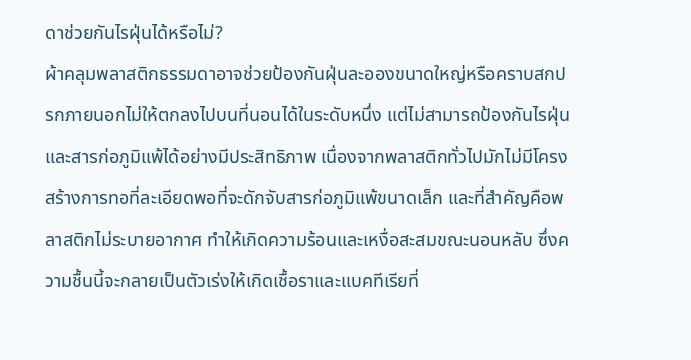ดาช่วยกันไรฝุ่นได้หรือไม่?
ผ้าคลุมพลาสติกธรรมดาอาจช่วยป้องกันฝุ่นละอองขนาดใหญ่หรือคราบสกปรกภายนอกไม่ให้ตกลงไปบนที่นอนได้ในระดับหนึ่ง แต่ไม่สามารถป้องกันไรฝุ่นและสารก่อภูมิแพ้ได้อย่างมีประสิทธิภาพ เนื่องจากพลาสติกทั่วไปมักไม่มีโครงสร้างการทอที่ละเอียดพอที่จะดักจับสารก่อภูมิแพ้ขนาดเล็ก และที่สำคัญคือพลาสติกไม่ระบายอากาศ ทำให้เกิดความร้อนและเหงื่อสะสมขณะนอนหลับ ซึ่งความชื้นนี้จะกลายเป็นตัวเร่งให้เกิดเชื้อราและแบคทีเรียที่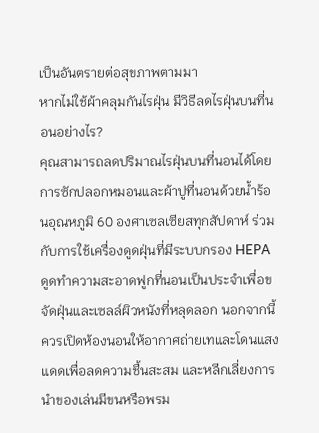เป็นอันตรายต่อสุขภาพตามมา
หากไม่ใช้ผ้าคลุมกันไรฝุ่น มีวิธีลดไรฝุ่นบนที่นอนอย่างไร?
คุณสามารถลดปริมาณไรฝุ่นบนที่นอนได้โดยการซักปลอกหมอนและผ้าปูที่นอนด้วยน้ำร้อนอุณหภูมิ 60 องศาเซลเซียสทุกสัปดาห์ ร่วมกับการใช้เครื่องดูดฝุ่นที่มีระบบกรอง HEPA ดูดทำความสะอาดฟูกที่นอนเป็นประจำเพื่อขจัดฝุ่นและเซลล์ผิวหนังที่หลุดลอก นอกจากนี้ควรเปิดห้องนอนให้อากาศถ่ายเทและโดนแสงแดดเพื่อลดความชื้นสะสม และหลีกเลี่ยงการนำของเล่นมีขนหรือพรม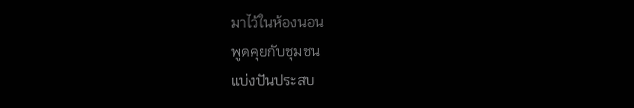มาไว้ในห้องนอน
พูดคุยกับชุมชน
แบ่งปันประสบ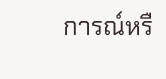การณ์หรื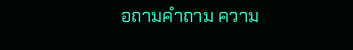อถามคำถาม ความ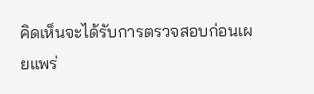คิดเห็นจะได้รับการตรวจสอบก่อนเผยแพร่